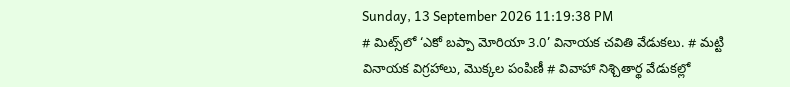Sunday, 13 September 2026 11:19:38 PM
# మిట్స్‌లో ‘ఎకో బప్పా మోరియా 3.0’ వినాయక చవితి వేడుకలు. # మట్టి వినాయక విగ్రహాలు, మొక్కల పంపిణీ # వివాహా నిశ్చితార్థ వేడుకల్లో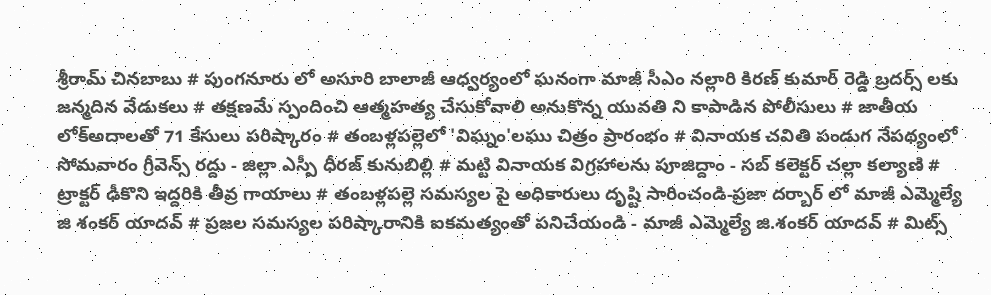శ్రీరామ్ చినబాబు # పుంగనూరు లో అసూరి బాలాజీ ఆధ్వర్యంలో ఘనంగా మాజీ సీఎం నల్లారి కిరణ్ కుమార్ రెడ్డి బ్రదర్స్ లకు జన్మదిన వేడుకలు # తక్షణమే స్పందించి ఆత్మహత్య చేసుకోవాలి అనుకొన్న యువతి ని కాపాడిన పోలీసులు # జాతీయ లోక్అదాలతో 71 కేసులు పరిష్కారం # తంబళ్లపల్లెలో 'విఘ్నం'లఘు చిత్రం ప్రారంభం # వినాయక చవితి పండుగ నేపథ్యంలో సోమవారం గ్రీవెన్స్ రద్దు - జిల్లా ఎస్పీ ధీరజ్ కునుబిల్లి # మట్టి వినాయక విగ్రహాలను పూజిద్దాం - సబ్ కలెక్టర్ చల్లా కల్యాణి # ట్రాక్టర్ ఢీకొని ఇద్దరికి తీవ్ర గాయాలు # తంబళ్లపల్లె సమస్యల పై అధికారులు దృష్టి సారించండి-ప్రజా దర్బార్ లో మాజీ ఎమ్మెల్యే జి శంకర్ యాదవ్ # ప్రజల సమస్యల పరిష్కారానికి ఐకమత్యంతో పనిచేయండి - మాజీ ఎమ్మెల్యే జి.శంకర్ యాదవ్ # మిట్స్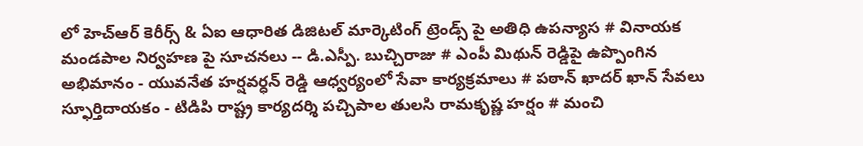లో హెచ్‌ఆర్ కెరీర్స్ & ఏఐ ఆధారిత డిజిటల్ మార్కెటింగ్ ట్రెండ్స్ పై అతిధి ఉపన్యాస # వినాయక మండపాల నిర్వహణ పై సూచనలు -- డి.ఎస్పీ. బుచ్చిరాజు # ఎంపీ మిథున్ రెడ్డిపై ఉప్పొంగిన అభిమానం - యువనేత హర్షవర్ధన్ రెడ్డి ఆధ్వర్యంలో సేవా కార్యక్రమాలు # పఠాన్ ఖాదర్ ఖాన్ సేవలు స్ఫూర్తిదాయకం - టిడిపి రాష్ట్ర కార్యదర్శి పచ్చిపాల తులసి రామకృష్ణ హర్షం # మంచి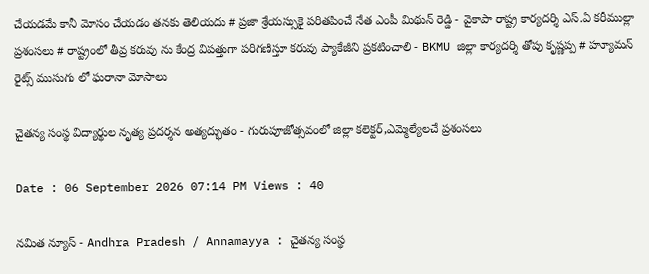చేయడమే కానీ మోసం చేయడం తనకు తెలియదు # ప్రజా శ్రేయస్సుకై పరితపించే నేత ఎంపీ మిథున్ రెడ్డి - వైకాపా రాష్ట్ర కార్యదర్శి ఎస్.ఏ కరీముల్లా ప్రశంసలు # రాష్ట్రంలో తీవ్ర కరువు ను కేంద్ర విపత్తుగా పరిగణిస్తూ కరువు ప్యాకేజీని ప్రకటించాలి - BKMU జిల్లా కార్యదర్శి తోపు కృష్ణప్ప # హ్యూమన్ రైట్స్ ముసుగు లో ఘరానా మోసాలు

చైతన్య సంస్థ విద్యార్థుల నృత్య ప్రదర్శన అత్యద్భుతం - గురుపూజోత్సవంలో జిల్లా కలెక్టర్,ఎమ్మెల్యేలచే ప్రశంసలు

Date : 06 September 2026 07:14 PM Views : 40

నమిత న్యూస్ - Andhra Pradesh / Annamayya : చైతన్య సంస్థ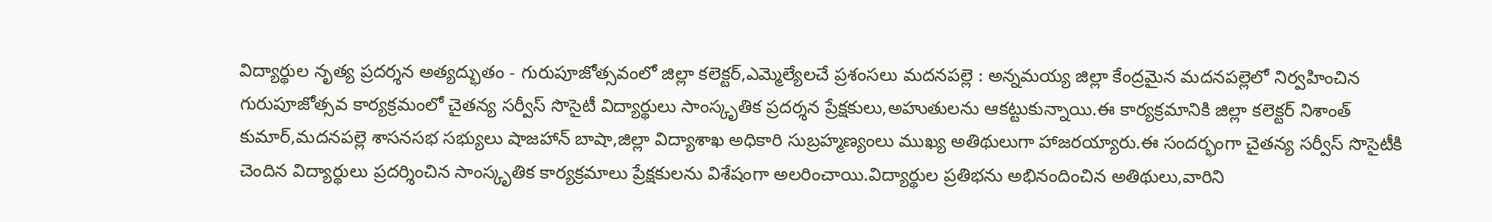విద్యార్థుల నృత్య ప్రదర్శన అత్యద్భుతం - గురుపూజోత్సవంలో జిల్లా కలెక్టర్,ఎమ్మెల్యేలచే ప్రశంసలు మదనపల్లె : అన్నమయ్య జిల్లా కేంద్రమైన మదనపల్లెలో నిర్వహించిన గురుపూజోత్సవ కార్యక్రమంలో చైతన్య సర్వీస్ సొసైటీ విద్యార్థులు సాంస్కృతిక ప్రదర్శన ప్రేక్షకులు,అహుతులను ఆకట్టుకున్నాయి.ఈ కార్యక్రమానికి జిల్లా కలెక్టర్ నిశాంత్ కుమార్,మదనపల్లె శాసనసభ సభ్యులు షాజహాన్ బాషా,జిల్లా విద్యాశాఖ అధికారి సుబ్రహ్మణ్యంలు ముఖ్య అతిథులుగా హాజరయ్యారు.ఈ సందర్భంగా చైతన్య సర్వీస్ సొసైటీకి చెందిన విద్యార్థులు ప్రదర్శించిన సాంస్కృతిక కార్యక్రమాలు ప్రేక్షకులను విశేషంగా అలరించాయి.విద్యార్థుల ప్రతిభను అభినందించిన అతిథులు,వారిని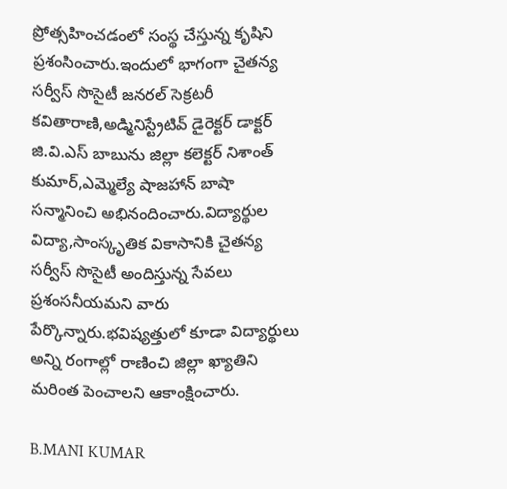ప్రోత్సహించడంలో సంస్థ చేస్తున్న కృషిని ప్రశంసించారు.ఇందులో భాగంగా చైతన్య సర్వీస్ సొసైటీ జనరల్ సెక్రటరీ కవితారాణి,అడ్మినిస్ట్రేటివ్ డైరెక్టర్ డాక్టర్ జి.వి.ఎస్ బాబును జిల్లా కలెక్టర్ నిశాంత్ కుమార్,ఎమ్మెల్యే షాజహాన్ బాషా సన్మానించి అభినందించారు.విద్యార్థుల విద్యా,సాంస్కృతిక వికాసానికి చైతన్య సర్వీస్ సొసైటీ అందిస్తున్న సేవలు ప్రశంసనీయమని వారు పేర్కొన్నారు.భవిష్యత్తులో కూడా విద్యార్థులు అన్ని రంగాల్లో రాణించి జిల్లా ఖ్యాతిని మరింత పెంచాలని ఆకాంక్షించారు.

B.MANI KUMAR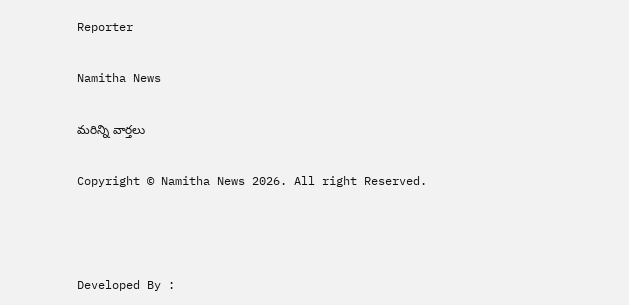Reporter

Namitha News

మరిన్ని వార్తలు

Copyright © Namitha News 2026. All right Reserved.



Developed By :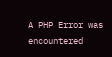A PHP Error was encountered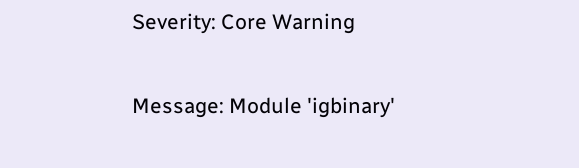Severity: Core Warning

Message: Module 'igbinary'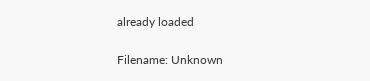already loaded

Filename: Unknown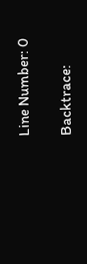Line Number: 0

Backtrace: